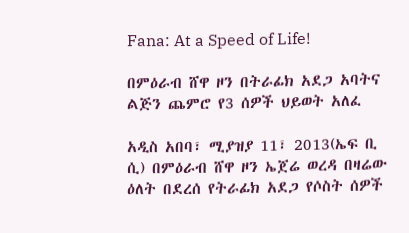Fana: At a Speed of Life!

በምዕራብ ሸዋ ዞን በትራፊክ አደጋ አባትና ልጅን ጨምሮ የ3 ሰዎች ህይወት አለፈ

አዲስ አበባ፣ ሚያዝያ 11፣ 2013(ኤፍ ቢ ሲ) በምዕራብ ሸዋ ዞን ኤጀሬ ወረዳ በዛሬው ዕለት በደረሰ የትራፊክ አደጋ የሶስት ሰዎች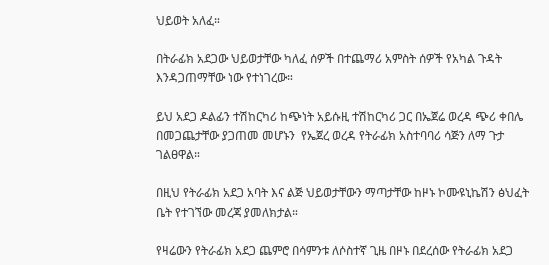ህይወት አለፈ።

በትራፊክ አደጋው ህይወታቸው ካለፈ ሰዎች በተጨማሪ አምስት ሰዎች የአካል ጉዳት እንዳጋጠማቸው ነው የተነገረው።

ይህ አደጋ ዶልፊን ተሽከርካሪ ከጭነት አይሱዚ ተሽከርካሪ ጋር በኤጀሬ ወረዳ ጭሪ ቀበሌ በመጋጨታቸው ያጋጠመ መሆኑን  የኤጀረ ወረዳ የትራፊክ አስተባባሪ ሳጅን ለማ ጉታ ገልፀዋል።

በዚህ የትራፊክ አደጋ አባት እና ልጅ ህይወታቸውን ማጣታቸው ከዞኑ ኮሙዩኒኬሽን ፅህፈት ቤት የተገኘው መረጃ ያመለክታል።

የዛሬውን የትራፊክ አደጋ ጨምሮ በሳምንቱ ለሶስተኛ ጊዜ በዞኑ በደረሰው የትራፊክ አደጋ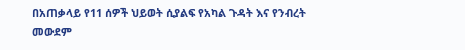በአጠቃላይ የ11 ሰዎች ህይወት ሲያልፍ የአካል ጉዳት እና የንብረት መውደም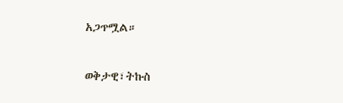አጋጥሟል።

ወቅታዊ፣ትኩስ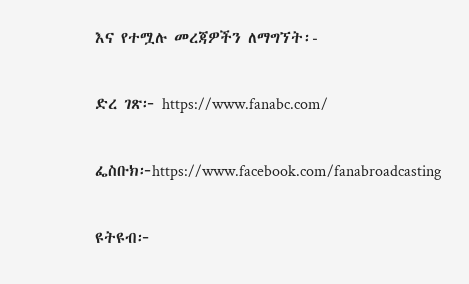እና የተሟሉ መረጃዎችን ለማግኘት፡-

ድረ ገጽ፦ https://www.fanabc.com/

ፌስቡክ፦https://www.facebook.com/fanabroadcasting

ዩትዩብ፦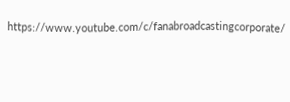https://www.youtube.com/c/fanabroadcastingcorporate/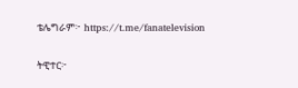ቴሌግራም፦ https://t.me/fanatelevision

ትዊተር፦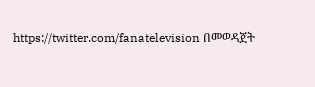https://twitter.com/fanatelevision በመወዳጀት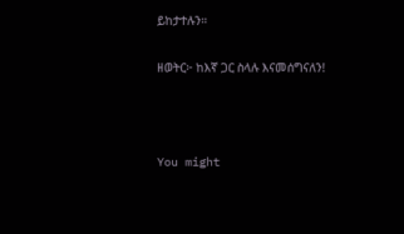ይከታተሉን፡፡

ዘወትር፦ ከእኛ ጋር ስላሉ እናመሰግናለን!



You might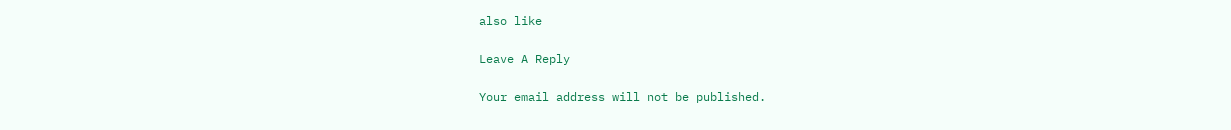also like

Leave A Reply

Your email address will not be published.